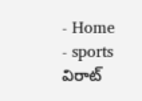- Home
- sports
విరాట్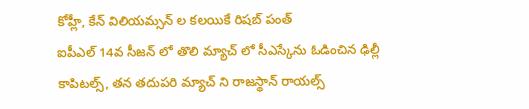కోహ్లీ, కేన్ విలియమ్సన్ ల కలయికే రిషబ్ పంత్
ఐపీఎల్ 14వ సీజన్ లో తొలి మ్యాచ్ లో సీఎస్కేను ఓడించిన ఢిల్లీ కాపిటల్స్, తన తదుపరి మ్యాచ్ ని రాజస్థాన్ రాయల్స్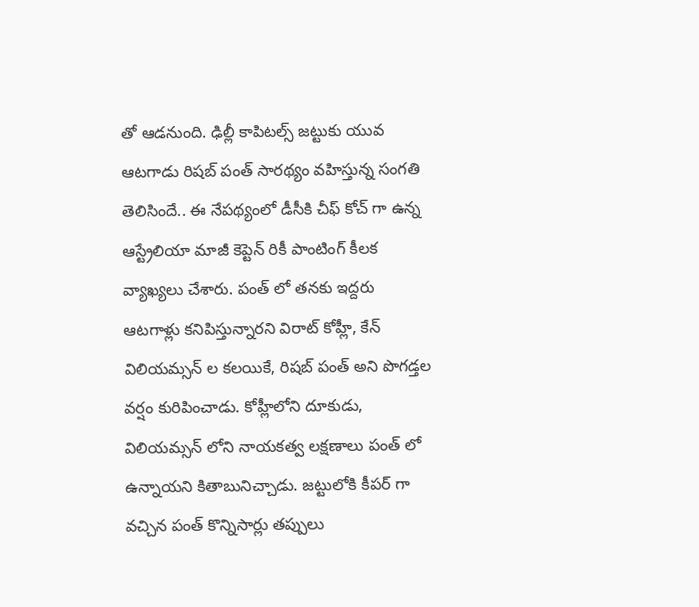తో ఆడనుంది. ఢిల్లీ కాపిటల్స్ జట్టుకు యువ ఆటగాడు రిషబ్ పంత్ సారథ్యం వహిస్తున్న సంగతి తెలిసిందే.. ఈ నేపథ్యంలో డీసీకి చీఫ్ కోచ్ గా ఉన్న ఆస్ట్రేలియా మాజీ కెప్టెన్ రికీ పాంటింగ్ కీలక వ్యాఖ్యలు చేశారు. పంత్ లో తనకు ఇద్దరు ఆటగాళ్లు కనిపిస్తున్నారని విరాట్ కోహ్లీ, కేన్ విలియమ్సన్ ల కలయికే, రిషబ్ పంత్ అని పొగడ్తల వర్షం కురిపించాడు. కోహ్లీలోని దూకుడు, విలియమ్సన్ లోని నాయకత్వ లక్షణాలు పంత్ లో ఉన్నాయని కితాబునిచ్చాడు. జట్టులోకి కీపర్ గా వచ్చిన పంత్ కొన్నిసార్లు తప్పులు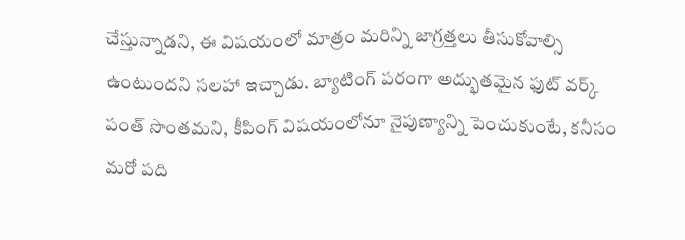చేస్తున్నాడని, ఈ విషయంలో మాత్రం మరిన్ని జాగ్రత్తలు తీసుకోవాల్సి ఉంటుందని సలహా ఇచ్చాడు. బ్యాటింగ్ పరంగా అద్భుతమైన ఫుట్ వర్క్ పంత్ సొంతమని, కీపింగ్ విషయంలోనూ నైపుణ్యాన్ని పెంచుకుంటే, కనీసం మరో పది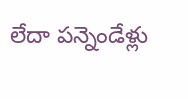లేదా పన్నెండేళ్లు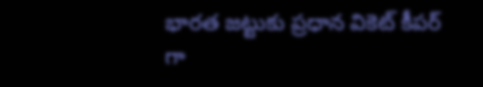భారత జట్టుకు ప్రధాన వికెట్ కీపర్ గా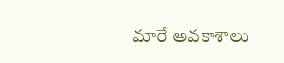మారే అవకాశాలు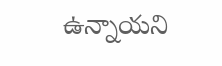ఉన్నాయని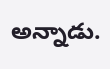అన్నాడు.